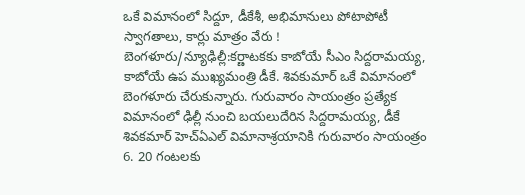ఒకే విమానంలో సిద్దూ, డీకేశీ, అభిమానులు పోటాపోటీ స్వాగతాలు, కార్లు మాత్రం వేరు !
బెంగళూరు/న్యూఢిల్లీ:కర్ణాటకకు కాబోయే సీఎం సిద్దరామయ్య, కాబోయే ఉప ముఖ్యమంత్రి డీకే. శివకుమార్ ఒకే విమానంలో బెంగళూరు చేరుకున్నారు. గురువారం సాయంత్రం ప్రత్యేక విమానంలో ఢిల్లీ నుంచి బయలుదేరిన సిద్దరామయ్య, డీకే శివకమార్ హెచ్ఏఎల్ విమానాశ్రయానికి గురువారం సాయంత్రం 6. 20 గంటలకు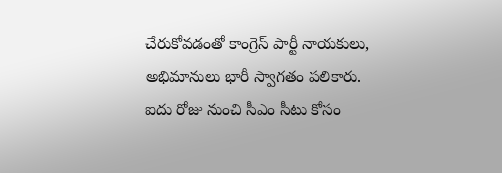చేరుకోవడంతో కాంగ్రెస్ పార్టీ నాయకులు, అభిమానులు భారీ స్వాగతం పలికారు.
ఐదు రోజు నుంచి సీఎం సీటు కోసం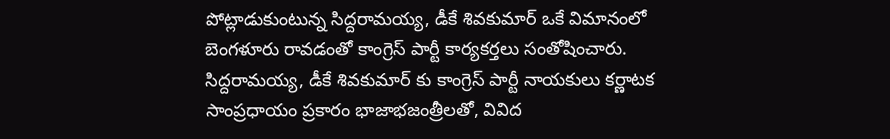పోట్లాడుకుంటున్న సిద్దరామయ్య, డీకే శివకుమార్ ఒకే విమానంలో బెంగళూరు రావడంతో కాంగ్రెస్ పార్టీ కార్యకర్తలు సంతోషించారు. సిద్దరామయ్య, డీకే శివకుమార్ కు కాంగ్రెస్ పార్టీ నాయకులు కర్ణాటక సాంప్రధాయం ప్రకారం భాజాభజంత్రీలతో, వివిద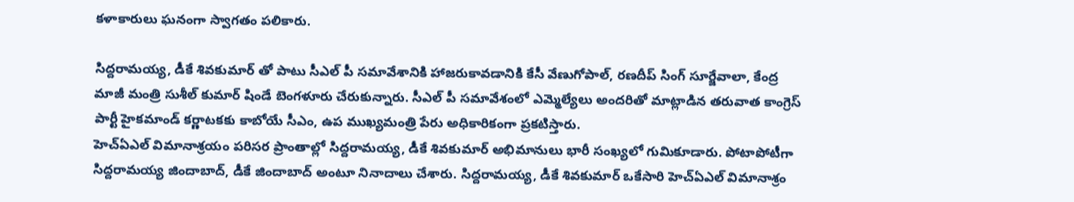కళాకారులు ఘనంగా స్వాగతం పలికారు.

సిద్దరామయ్య, డీకే శివకుమార్ తో పాటు సీఎల్ పీ సమావేశానికి హాజరుకావడానికి కేసీ వేణుగోపాల్, రణదీప్ సింగ్ సూర్జేవాలా, కేంద్ర మాజీ మంత్రి సుశీల్ కుమార్ షిండే బెంగళూరు చేరుకున్నారు. సీఎల్ పీ సమావేశంలో ఎమ్మెల్యేలు అందరితో మాట్లాడిన తరువాత కాంగ్రెస్ పార్టీ హైకమాండ్ కర్ణాటకకు కాబోయే సీఎం, ఉప ముఖ్యమంత్రి పేరు అధికారికంగా ప్రకటిస్తారు.
హెచ్ఏఎల్ విమానాశ్రయం పరిసర ప్రాంతాల్లో సిద్దరామయ్య, డీకే శివకుమార్ అభిమానులు భారీ సంఖ్యలో గుమికూడారు. పోటాపోటీగా సిద్దరామయ్య జిందాబాద్, డీకే జిందాబాద్ అంటూ నినాదాలు చేశారు. సిద్దరామయ్య, డీకే శివకుమార్ ఒకేసారి హెచ్ఏఎల్ విమానాశ్రం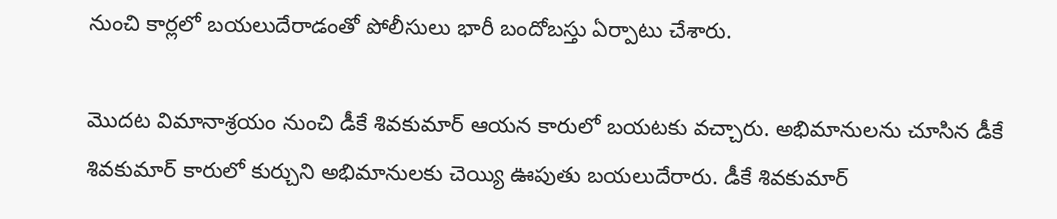నుంచి కార్లలో బయలుదేరాడంతో పోలీసులు భారీ బందోబస్తు ఏర్పాటు చేశారు.

మొదట విమానాశ్రయం నుంచి డీకే శివకుమార్ ఆయన కారులో బయటకు వచ్చారు. అభిమానులను చూసిన డీకే శివకుమార్ కారులో కుర్చుని అభిమానులకు చెయ్యి ఊపుతు బయలుదేరారు. డీకే శివకుమార్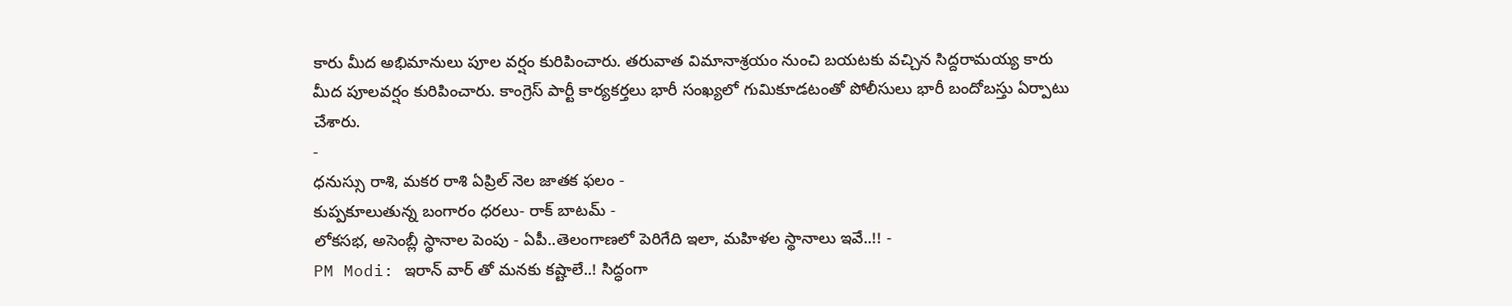కారు మీద అభిమానులు పూల వర్షం కురిపించారు. తరువాత విమానాశ్రయం నుంచి బయటకు వచ్చిన సిద్దరామయ్య కారు మీద పూలవర్షం కురిపించారు. కాంగ్రెస్ పార్టీ కార్యకర్తలు భారీ సంఖ్యలో గుమికూడటంతో పోలీసులు భారీ బందోబస్తు ఏర్పాటు చేశారు.
-
ధనుస్సు రాశి, మకర రాశి ఏప్రిల్ నెల జాతక ఫలం -
కుప్పకూలుతున్న బంగారం ధరలు- రాక్ బాటమ్ -
లోకసభ, అసెంబ్లీ స్థానాల పెంపు - ఏపీ..తెలంగాణలో పెరిగేది ఇలా, మహిళల స్థానాలు ఇవే..!! -
PM Modi: ఇరాన్ వార్ తో మనకు కష్టాలే..! సిద్ధంగా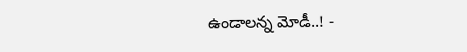ఉండాలన్న మోడీ..! -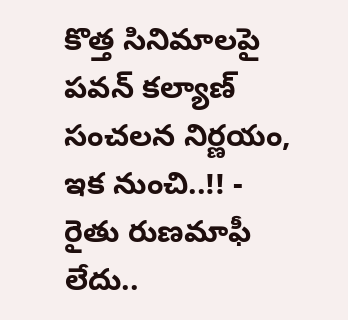కొత్త సినిమాలపై పవన్ కల్యాణ్ సంచలన నిర్ణయం, ఇక నుంచి..!! -
రైతు రుణమాఫీ లేదు..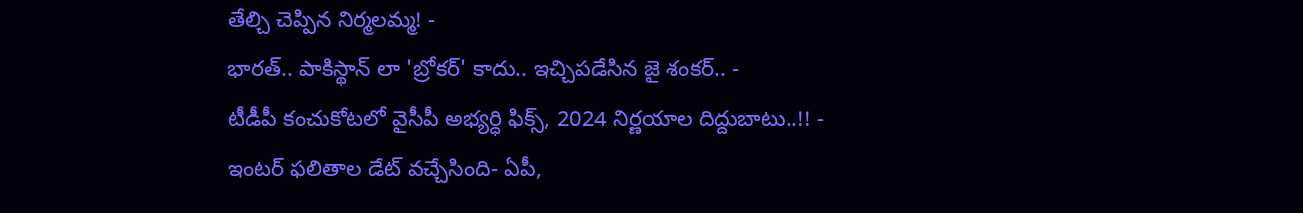తేల్చి చెప్పిన నిర్మలమ్మ! -
భారత్.. పాకిస్థాన్ లా 'బ్రోకర్' కాదు.. ఇచ్చిపడేసిన జై శంకర్.. -
టీడీపీ కంచుకోటలో వైసీపీ అభ్యర్ధి ఫిక్స్, 2024 నిర్ణయాల దిద్దుబాటు..!! -
ఇంటర్ ఫలితాల డేట్ వచ్చేసింది- ఏపీ,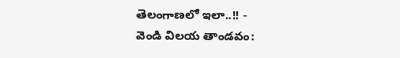తెలంగాణలో ఇలా..!! -
వెండి విలయ తాండవం: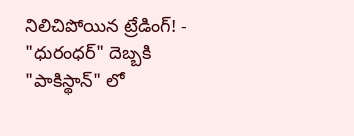నిలిచిపోయిన ట్రేడింగ్! -
"ధురంధర్" దెబ్బకి "పాకిస్థాన్" లో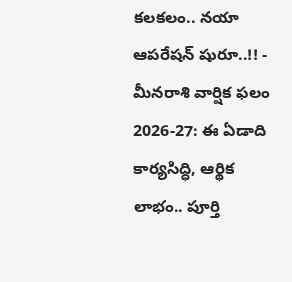కలకలం.. నయా ఆపరేషన్ షురూ..!! -
మీనరాశి వార్షిక ఫలం 2026-27: ఈ ఏడాది కార్యసిద్ధి, ఆర్థిక లాభం.. పూర్తి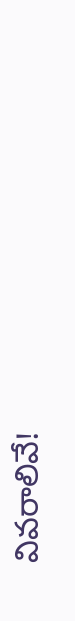వివరాలివే!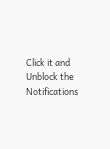Click it and Unblock the Notifications